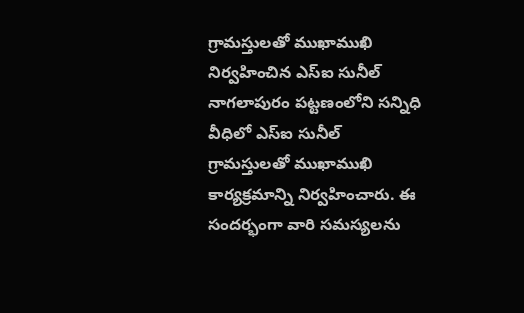గ్రామస్తులతో ముఖాముఖి నిర్వహించిన ఎస్ఐ సునీల్
నాగలాపురం పట్టణంలోని సన్నిధి వీధిలో ఎస్ఐ సునీల్ గ్రామస్తులతో ముఖాముఖి కార్యక్రమాన్ని నిర్వహించారు. ఈ సందర్భంగా వారి సమస్యలను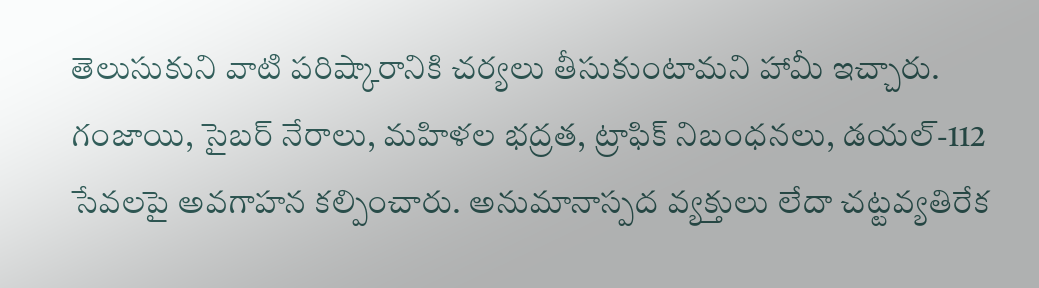తెలుసుకుని వాటి పరిష్కారానికి చర్యలు తీసుకుంటామని హామీ ఇచ్చారు. గంజాయి, సైబర్ నేరాలు, మహిళల భద్రత, ట్రాఫిక్ నిబంధనలు, డయల్-112 సేవలపై అవగాహన కల్పించారు. అనుమానాస్పద వ్యక్తులు లేదా చట్టవ్యతిరేక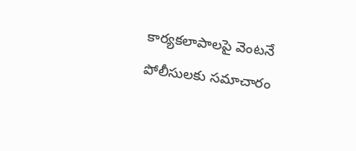కార్యకలాపాలపై వెంటనే పోలీసులకు సమాచారం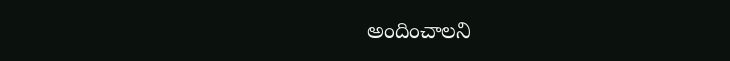అందించాలని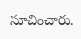సూచించారు.